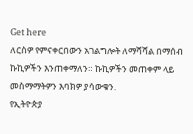Get here
ለርስዎ የምናቀርበውን አገልግሎት ለማሻሻል በማሰብ ኩኪዎችን እንጠቀማለን። ኩኪዎችን መጠቀም ላይ መስማማትዎን እባክዎ ያሳውቁን.
የኢትዮጵያ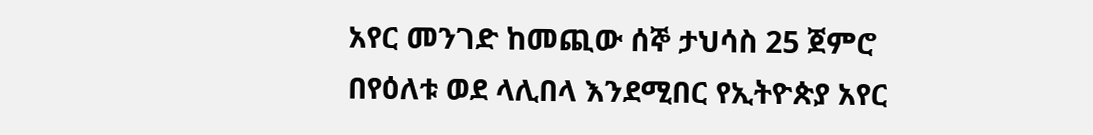አየር መንገድ ከመጪው ሰኞ ታህሳስ 25 ጀምሮ በየዕለቱ ወደ ላሊበላ እንደሚበር የኢትዮጵያ አየር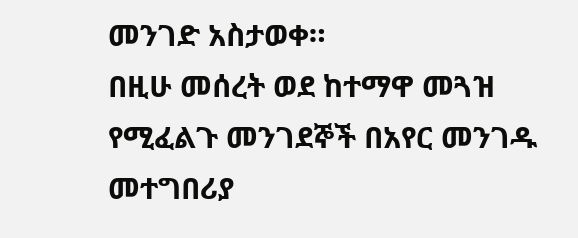መንገድ አስታወቀ።
በዚሁ መሰረት ወደ ከተማዋ መጓዝ የሚፈልጉ መንገደኞች በአየር መንገዱ መተግበሪያ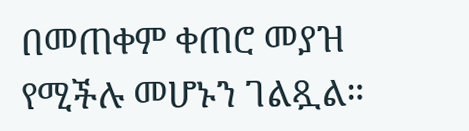በመጠቀም ቀጠሮ መያዝ የሚችሉ መሆኑን ገልጿል።